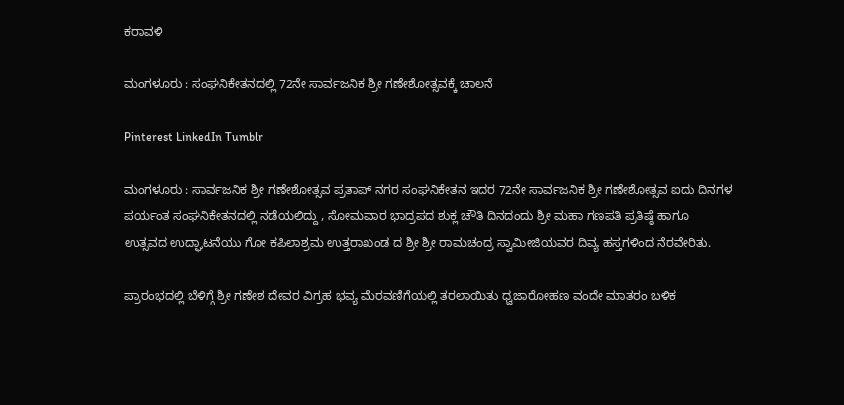ಕರಾವಳಿ

ಮಂಗಳೂರು : ಸಂಘನಿಕೇತನದಲ್ಲಿ 72ನೇ ಸಾರ್ವಜನಿಕ ಶ್ರೀ ಗಣೇಶೋತ್ಸವಕ್ಕೆ ಚಾಲನೆ

Pinterest LinkedIn Tumblr

ಮಂಗಳೂರು : ಸಾರ್ವಜನಿಕ ಶ್ರೀ ಗಣೇಶೋತ್ಸವ ಪ್ರತಾಪ್ ನಗರ ಸಂಘನಿಕೇತನ ಇದರ 72ನೇ ಸಾರ್ವಜನಿಕ ಶ್ರೀ ಗಣೇಶೋತ್ಸವ ಐದು ದಿನಗಳ ಪರ್ಯಂತ ಸಂಘನಿಕೇತನದಲ್ಲಿ ನಡೆಯಲಿದ್ದು , ಸೋಮವಾರ ಭಾದ್ರಪದ ಶುಕ್ಲ ಚೌತಿ ದಿನದಂದು ಶ್ರೀ ಮಹಾ ಗಣಪತಿ ಪ್ರತಿಷ್ಠೆ ಹಾಗೂ ಉತ್ಸವದ ಉದ್ಘಾಟನೆಯು ಗೋ ಕಪಿಲಾಶ್ರಮ ಉತ್ತರಾಖಂಡ ದ ಶ್ರೀ ಶ್ರೀ ರಾಮಚಂದ್ರ ಸ್ವಾಮೀಜಿಯವರ ದಿವ್ಯ ಹಸ್ತಗಳಿಂದ ನೆರವೇರಿತು.

ಪ್ರಾರಂಭದಲ್ಲಿ ಬೆಳಿಗ್ಗೆ ಶ್ರೀ ಗಣೇಶ ದೇವರ ವಿಗ್ರಹ ಭವ್ಯ ಮೆರವಣಿಗೆಯಲ್ಲಿ ತರಲಾಯಿತು ಧ್ವಜಾರೋಹಣ ವಂದೇ ಮಾತರಂ ಬಳಿಕ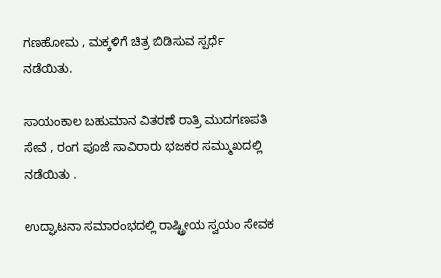ಗಣಹೋಮ , ಮಕ್ಕಳಿಗೆ ಚಿತ್ರ ಬಿಡಿಸುವ ಸ್ಪರ್ಧೆ ನಡೆಯಿತು.

ಸಾಯಂಕಾಲ ಬಹುಮಾನ ವಿತರಣೆ ರಾತ್ರಿ ಮುದಗಣಪತಿ ಸೇವೆ , ರಂಗ ಪೂಜೆ ಸಾವಿರಾರು ಭಜಕರ ಸಮ್ಮುಖದಲ್ಲಿ ನಡೆಯಿತು .

ಉದ್ಘಾಟನಾ ಸಮಾರಂಭದಲ್ಲಿ ರಾಷ್ಟ್ರೀಯ ಸ್ವಯಂ ಸೇವಕ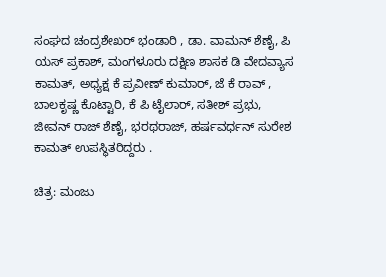ಸಂಘದ ಚಂದ್ರಶೇಖರ್ ಭಂಡಾರಿ , ಡಾ. ವಾಮನ್ ಶೆಣೈ, ಪಿ ಯಸ್ ಪ್ರಕಾಶ್, ಮಂಗಳೂರು ದಕ್ಷಿಣ ಶಾಸಕ ಡಿ ವೇದವ್ಯಾಸ ಕಾಮತ್, ಅಧ್ಯಕ್ಷ ಕೆ ಪ್ರವೀಣ್ ಕುಮಾರ್, ಜೆ ಕೆ ರಾವ್ , ಬಾಲಕೃಷ್ಣ ಕೊಟ್ಟಾರಿ, ಕೆ ಪಿ ಟೈಲಾರ್, ಸತೀಶ್ ಪ್ರಭು, ಜೀವನ್ ರಾಜ್ ಶೆಣೈ, ಭರಥರಾಜ್, ಹರ್ಷವರ್ಧನ್ ಸುರೇಶ ಕಾಮತ್ ಉಪಸ್ಥಿತರಿದ್ದರು .

ಚಿತ್ರ: ಮಂಜು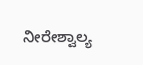ನೀರೇಶ್ವಾಲ್ಯ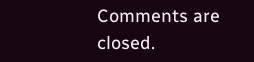Comments are closed.